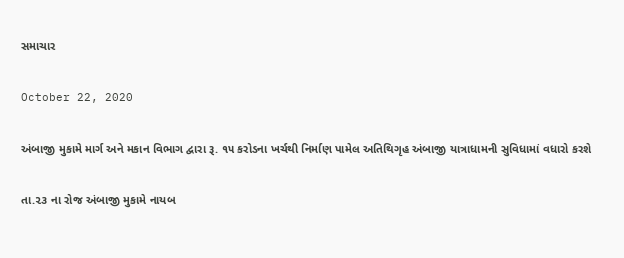સમાચાર

October 22, 2020

અંબાજી મુકામે માર્ગ અને મકાન વિભાગ દ્વારા રૂ. ૧૫ કરોડના ખર્ચથી નિર્માણ પામેલ અતિથિગૃહ અંબાજી યાત્રાધામની સુવિધામાં વધારો કરશે

તા.૨૩ ના રોજ અંબાજી મુકામે નાયબ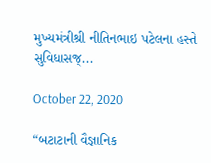મુખ્યમંત્રીશ્રી નીતિનભાઇ પટેલના હસ્તે સુવિધાસજ્...

October 22, 2020

“બટાટાની વૈજ્ઞાનિક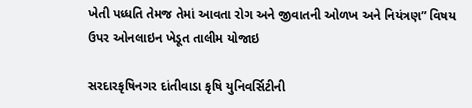ખેતી પધ્ધતિ તેમજ તેમાં આવતા રોગ અને જીવાતની ઓળખ અને નિયંત્રણ” વિષય ઉપર ઓનલાઇન ખેડૂત તાલીમ યોજાઇ

સરદારકૃષિનગર દાંતીવાડા કૃષિ યુનિવર્સિટીની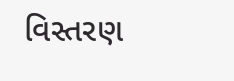વિસ્તરણ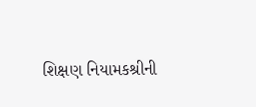શિક્ષણ નિયામકશ્રીની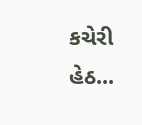કચેરી હેઠ...